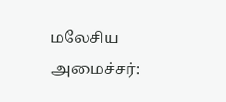மலேசிய அமைச்சர்: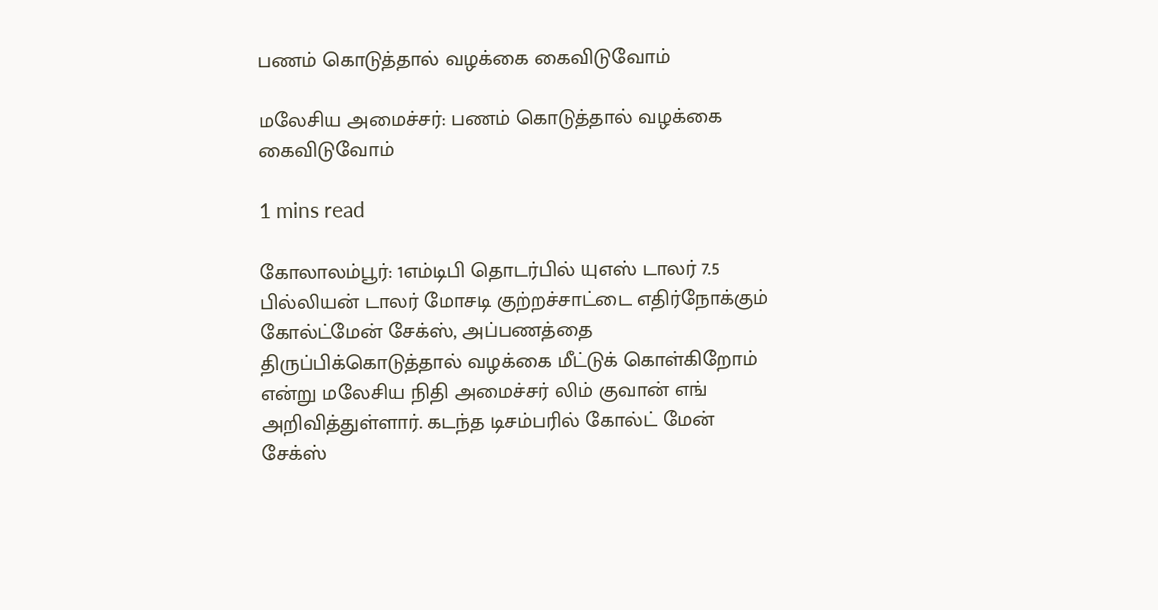பணம் கொடுத்தால் வழக்கை கைவிடுவோம்

மலேசிய அமைச்சர்: பணம் கொடுத்தால் வழக்கை கைவிடுவோம்

1 mins read

கோலாலம்பூர்: 1எம்டிபி தொடர்பில் யுஎஸ் டாலர் 7.5 பில்லியன் டாலர் மோசடி குற்றச்சாட்டை எதிர்நோக்கும் கோல்ட்மேன் சேக்ஸ், அப்பணத்தை திருப்பிக்கொடுத்தால் வழக்கை மீட்டுக் கொள்கிறோம் என்று மலேசிய நிதி அமைச்சர் லிம் குவான் எங் அறிவித்துள்ளார். கடந்த டிசம்பரில் கோல்ட் மேன் சேக்ஸ்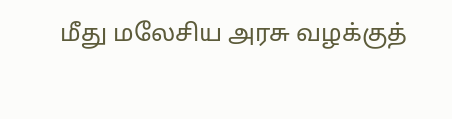மீது மலேசிய அரசு வழக்குத்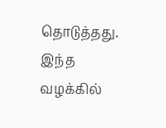தொடுத்தது. இந்த வழக்கில்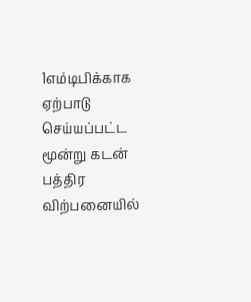1எம்டிபிக்காக ஏற்பாடு செய்யப்பட்ட மூன்று கடன் பத்திர விற்பனையில்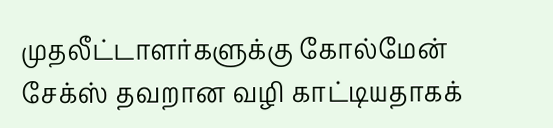முதலீட்டாளர்களுக்கு கோல்மேன் சேக்ஸ் தவறான வழி காட்டியதாகக்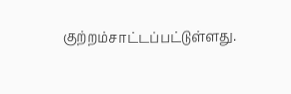குற்றம்சாட்டப்பட்டுள்ளது.